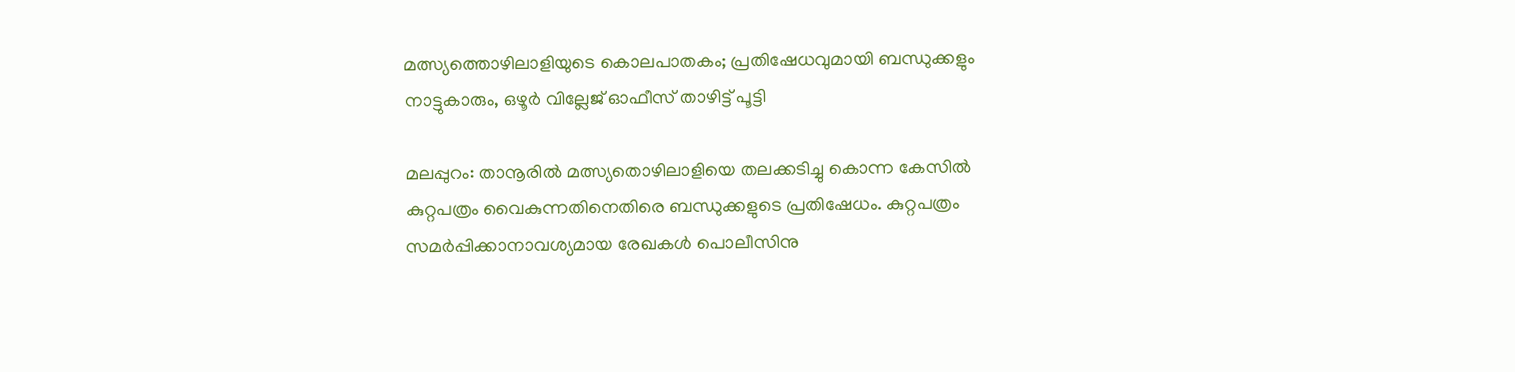മത്സ്യത്തൊഴിലാളിയുടെ കൊലപാതകം; പ്രതിഷേധവുമായി ബന്ധുക്കളും നാട്ടുകാരും, ഒഴൂര്‍ വില്ലേജ് ഓഫീസ് താഴിട്ട് പൂട്ടി

മലപ്പുറം: താനൂരില്‍ മത്സ്യതൊഴിലാളിയെ തലക്കടിച്ചു കൊന്ന കേസില്‍ കുറ്റപത്രം വൈകുന്നതിനെതിരെ ബന്ധുക്കളുടെ പ്രതിഷേധം. കുറ്റപത്രം സമര്‍പ്പിക്കാനാവശ്യമായ രേഖകള്‍ പൊലീസിനു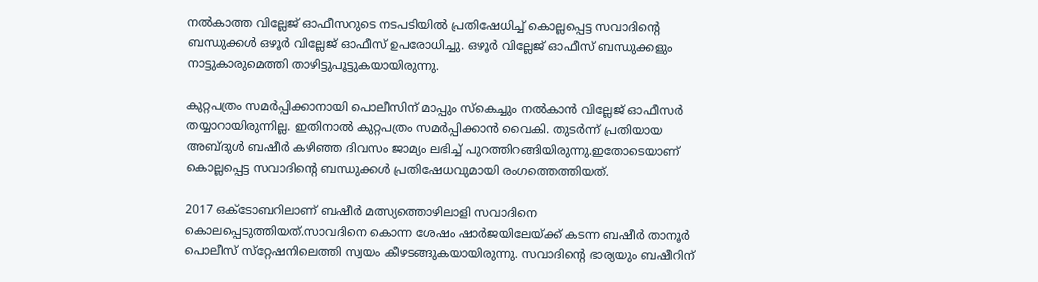നല്‍കാത്ത വില്ലേജ് ഓഫീസറുടെ നടപടിയില്‍ പ്രതിഷേധിച്ച്‌ കൊല്ലപ്പെട്ട സവാദിന്റെ ബന്ധുക്കള്‍ ഒഴൂര്‍ വില്ലേജ് ഓഫീസ് ഉപരോധിച്ചു. ഒഴൂര്‍ വില്ലേജ് ഓഫീസ് ബന്ധുക്കളും നാട്ടുകാരുമെത്തി താഴിട്ടുപൂട്ടുകയായിരുന്നു.

കുറ്റപത്രം സമര്‍പ്പിക്കാനായി പൊലീസിന് മാപ്പും സ്കെച്ചും നല്‍കാന്‍ വില്ലേജ് ഓഫീസര്‍ തയ്യാറായിരുന്നില്ല. ഇതിനാല്‍ കുറ്റപത്രം സമര്‍പ്പിക്കാന്‍ വൈകി. തുടര്‍ന്ന് പ്രതിയായ അബ്ദുള്‍ ബഷീര്‍ കഴിഞ്ഞ ദിവസം ജാമ്യം ലഭിച്ച്‌ പുറത്തിറങ്ങിയിരുന്നു.ഇതോടെയാണ് കൊല്ലപ്പെട്ട സവാദിന്റെ ബന്ധുക്കള്‍ പ്രതിഷേധവുമായി രംഗത്തെത്തിയത്.

2017 ഒക്ടോബറിലാണ് ബഷീര്‍ മത്സ്യത്തൊഴിലാളി സവാദിനെ കൊലപ്പെടുത്തിയത്.സാവദിനെ കൊന്ന ശേഷം ഷാര്‍ജയിലേയ്ക്ക് കടന്ന ബഷീര്‍ താനൂര്‍ പൊലീസ് സ്‌റ്റേഷനിലെത്തി സ്വയം കീഴടങ്ങുകയായിരുന്നു. സവാദിന്റെ ഭാര്യയും ബഷീറിന്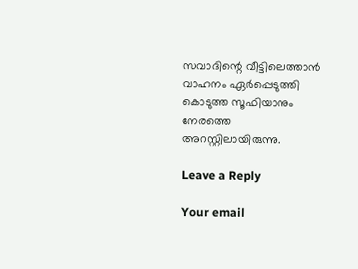സവാദിന്റെ വീട്ടിലെത്താന്‍ വാഹനം ഏര്‍പ്പെടുത്തി കൊടുത്ത സൂഫിയാനും നേരത്തെ അറസ്റ്റിലായിരുന്നു.

Leave a Reply

Your email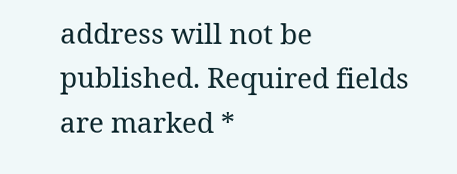address will not be published. Required fields are marked *